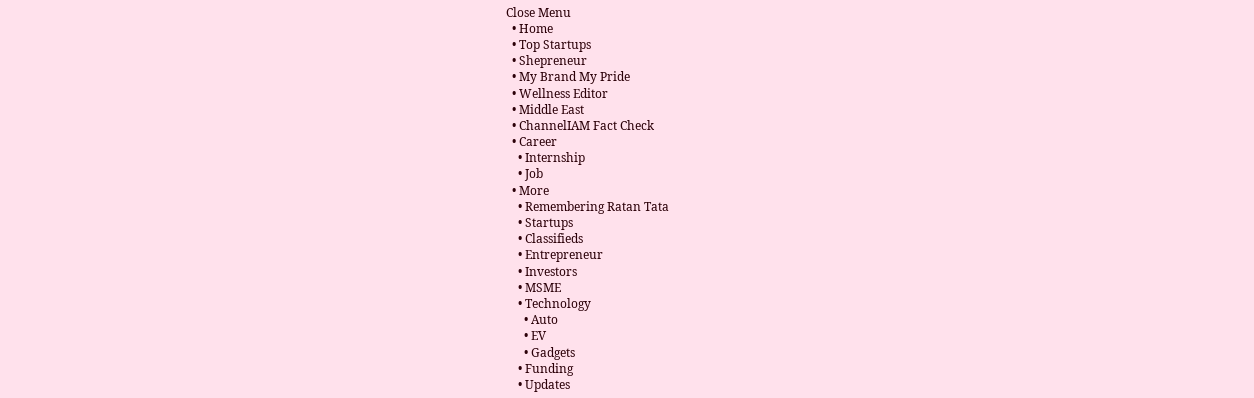Close Menu
  • Home
  • Top Startups
  • Shepreneur
  • My Brand My Pride
  • Wellness Editor
  • Middle East
  • ChannelIAM Fact Check
  • Career
    • Internship
    • Job
  • More
    • Remembering Ratan Tata
    • Startups
    • Classifieds
    • Entrepreneur
    • Investors
    • MSME
    • Technology
      • Auto
      • EV
      • Gadgets
    • Funding
    • Updates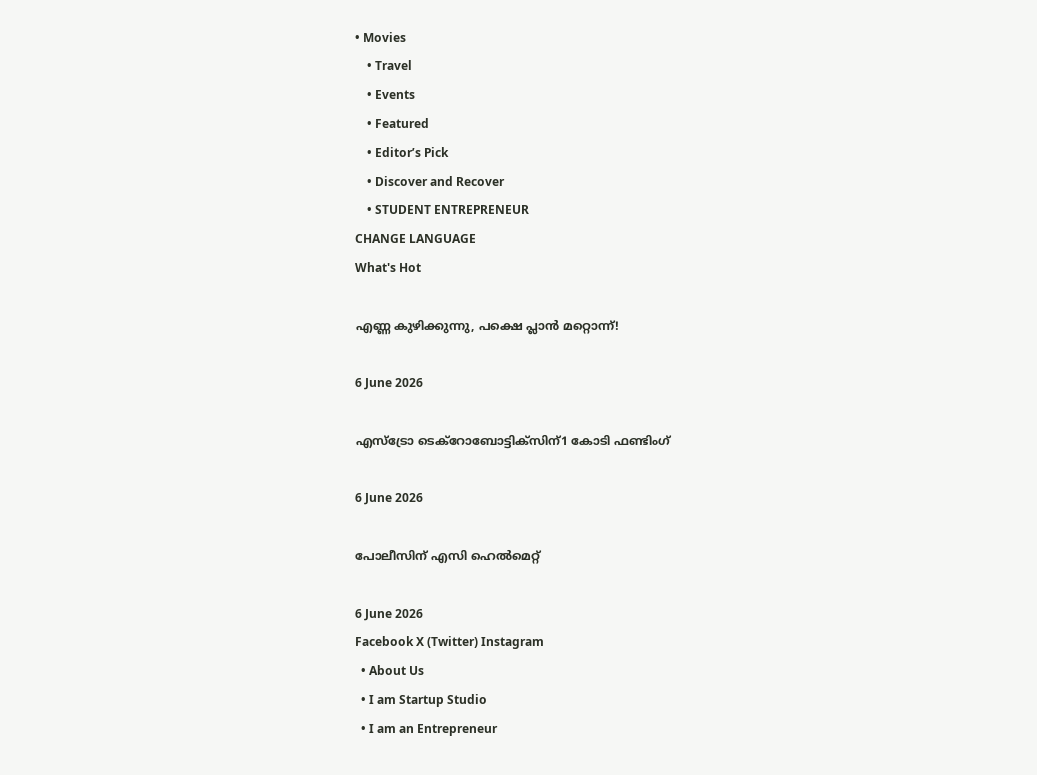• Movies
    • Travel
    • Events
    • Featured
    • Editor’s Pick
    • Discover and Recover
    • STUDENT ENTREPRENEUR
CHANGE LANGUAGE
What's Hot

എണ്ണ കുഴിക്കുന്നു, പക്ഷെ പ്ലാൻ മറ്റൊന്ന്!

6 June 2026

എസ്‌ട്രോ ടെക്റോബോട്ടിക്‌സിന്1 കോടി ഫണ്ടിംഗ്

6 June 2026

പോലീസിന് എസി ഹെൽമെറ്റ്

6 June 2026
Facebook X (Twitter) Instagram
  • About Us
  • I am Startup Studio
  • I am an Entrepreneur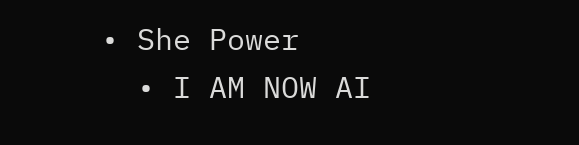• She Power
  • I AM NOW AI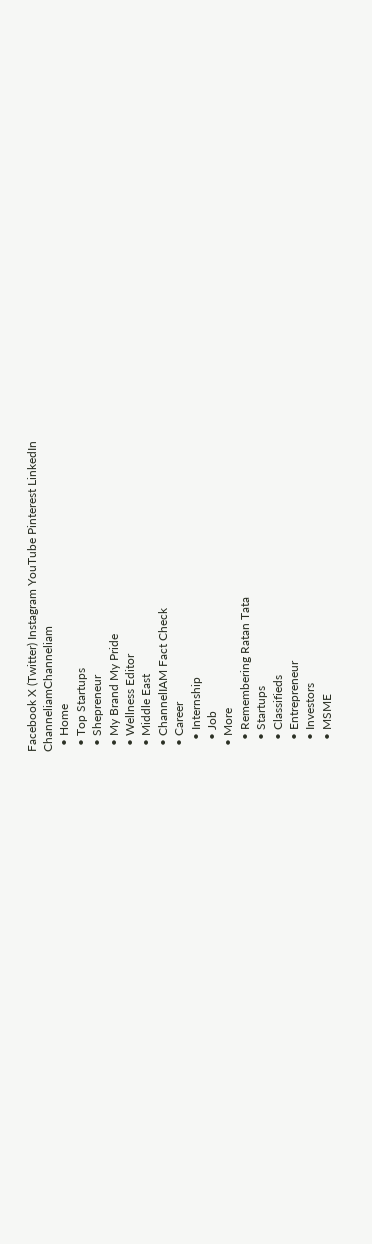Facebook X (Twitter) Instagram YouTube Pinterest LinkedIn
ChanneliamChanneliam
  • Home
  • Top Startups
  • Shepreneur
  • My Brand My Pride
  • Wellness Editor
  • Middle East
  • ChannelIAM Fact Check
  • Career
    • Internship
    • Job
  • More
    • Remembering Ratan Tata
    • Startups
    • Classifieds
    • Entrepreneur
    • Investors
    • MSME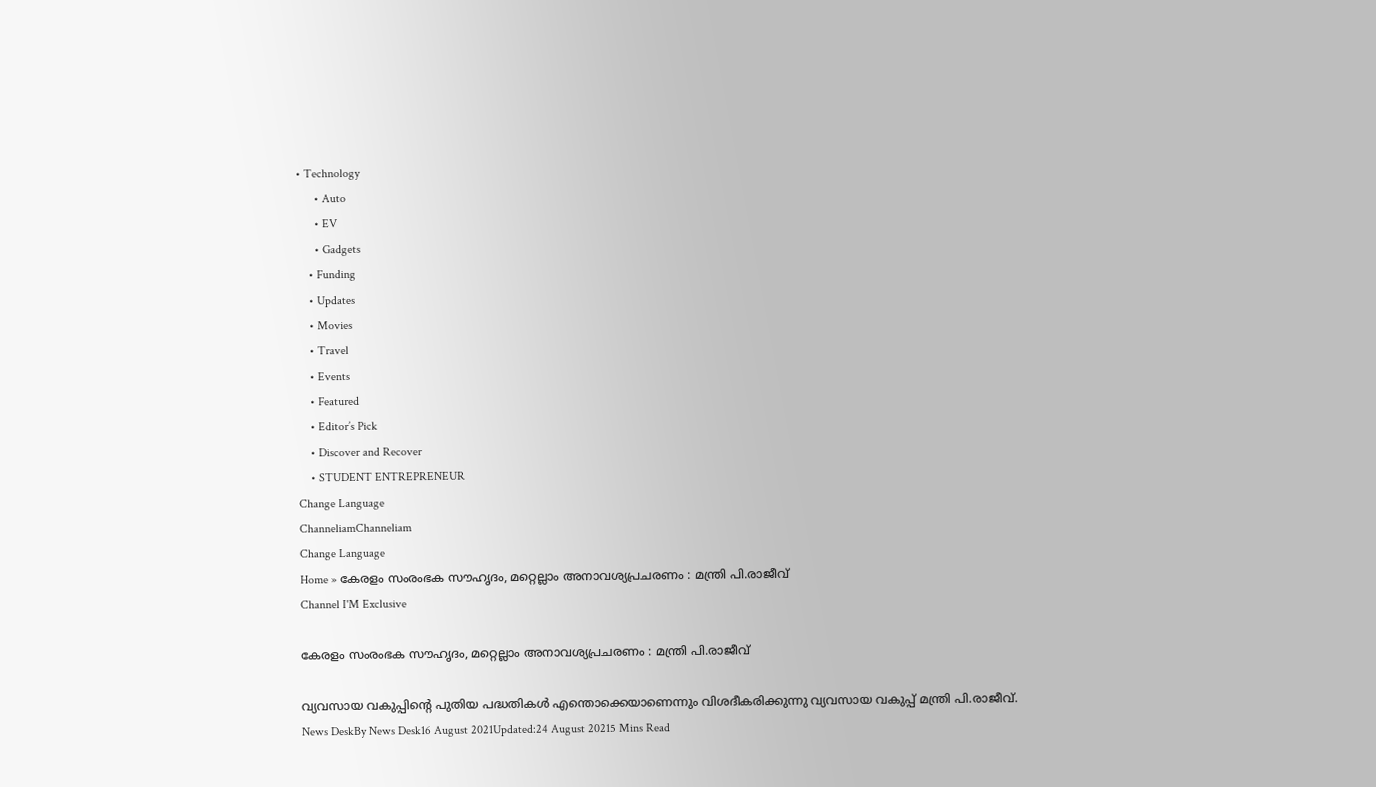• Technology
      • Auto
      • EV
      • Gadgets
    • Funding
    • Updates
    • Movies
    • Travel
    • Events
    • Featured
    • Editor’s Pick
    • Discover and Recover
    • STUDENT ENTREPRENEUR
Change Language
ChanneliamChanneliam
Change Language
Home » കേരളം സംരംഭക സൗഹൃദം, മറ്റെല്ലാം അനാവശ്യപ്രചരണം : മന്ത്രി പി.രാജീവ്
Channel I'M Exclusive

കേരളം സംരംഭക സൗഹൃദം, മറ്റെല്ലാം അനാവശ്യപ്രചരണം : മന്ത്രി പി.രാജീവ്

വ്യവസായ വകുപ്പിന്റെ പുതിയ പദ്ധതികൾ എന്തൊക്കെയാണെന്നും വിശദീകരിക്കുന്നു വ്യവസായ വകുപ്പ് മന്ത്രി പി.രാജീവ്.
News DeskBy News Desk16 August 2021Updated:24 August 20215 Mins Read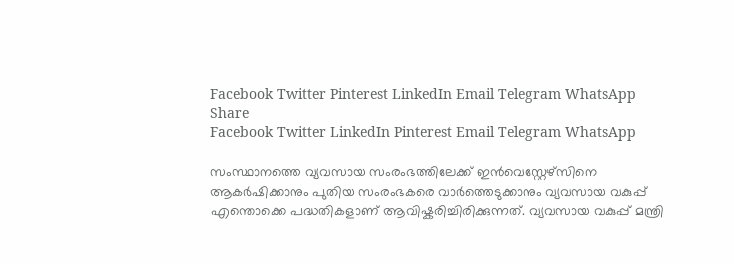Facebook Twitter Pinterest LinkedIn Email Telegram WhatsApp
Share
Facebook Twitter LinkedIn Pinterest Email Telegram WhatsApp

സംസ്ഥാനത്തെ വ്യവസായ സംരംഭത്തിലേക്ക് ഇൻവെസ്റ്റേഴ്സിനെ ആകർഷിക്കാനും പുതിയ സംരംഭകരെ വാർത്തെടുക്കാനും വ്യവസായ വകുപ്പ് എന്തൊക്കെ പദ്ധതികളാണ് ആവിഷ്കരിച്ചിരിക്കുന്നത്. വ്യവസായ വകുപ്പ് മന്ത്രി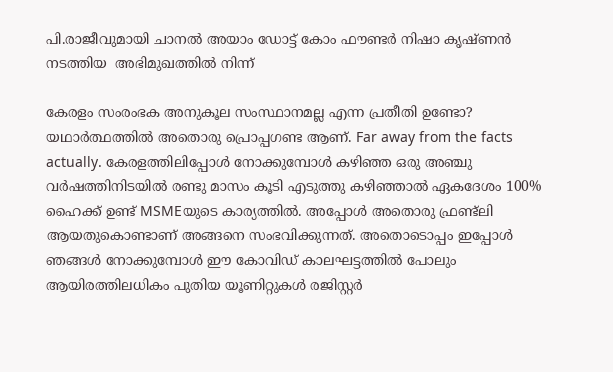പി.രാജീവുമായി ചാനൽ അയാം ഡോട്ട് കോം ഫൗണ്ടർ നിഷാ കൃഷ്ണൻ  നടത്തിയ  അഭിമുഖത്തിൽ നിന്ന്

കേരളം സംരംഭക അനുകൂല സംസ്ഥാനമല്ല എന്ന പ്രതീതി ഉണ്ടോ?
യഥാർത്ഥത്തിൽ അതൊരു പ്രൊപ്പഗണ്ട ആണ്. Far away from the facts actually. കേരളത്തിലിപ്പോൾ നോക്കുമ്പോൾ കഴിഞ്ഞ ഒരു അഞ്ചു വർഷത്തിനിടയിൽ രണ്ടു മാസം കൂടി എടുത്തു കഴിഞ്ഞാൽ ഏകദേശം 100% ഹൈക്ക് ഉണ്ട് MSMEയുടെ കാര്യത്തിൽ. അപ്പോൾ അതൊരു ഫ്രണ്ട്ലി ആയതുകൊണ്ടാണ് അങ്ങനെ സംഭവിക്കുന്നത്. അതൊടൊപ്പം ഇപ്പോൾ ഞങ്ങൾ നോക്കുമ്പോൾ ഈ കോവിഡ് കാലഘട്ടത്തിൽ പോലും ആയിരത്തിലധികം പുതിയ യൂണിറ്റുകൾ രജിസ്റ്റർ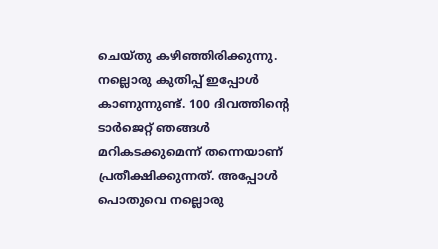ചെയ്തു കഴി‍ഞ്ഞിരിക്കുന്നു.  നല്ലൊരു കുതിപ്പ് ഇപ്പോൾ കാണുന്നുണ്ട്. 100 ദിവത്തിന്റെ ടാർജെറ്റ് ഞങ്ങൾ മറികടക്കുമെന്ന് തന്നെയാണ് പ്രതീക്ഷിക്കുന്നത്. അപ്പോൾ പൊതുവെ നല്ലൊരു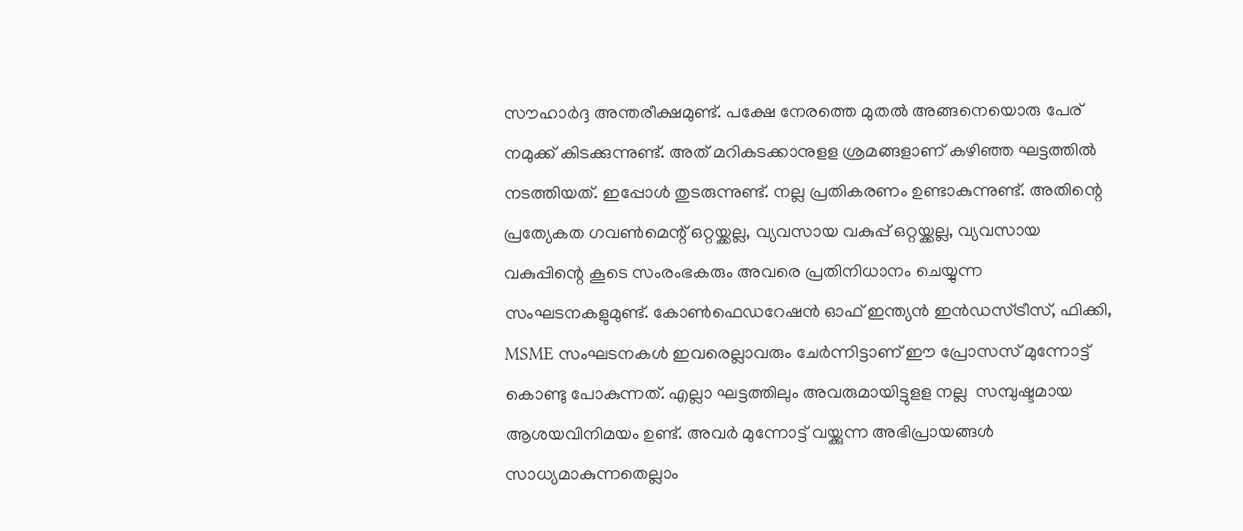സൗഹാർദ്ദ അന്തരീക്ഷമുണ്ട്. പക്ഷേ നേരത്തെ മുതൽ അങ്ങനെയൊരു പേര് നമുക്ക് കിടക്കുന്നുണ്ട്. അത് മറികടക്കാനുളള ശ്രമങ്ങളാണ് കഴിഞ്ഞ ഘട്ടത്തിൽ നടത്തിയത്. ഇപ്പോൾ തുടരുന്നുണ്ട്. നല്ല പ്രതികരണം ഉണ്ടാകുന്നുണ്ട്. അതിന്റെ പ്രത്യേകത ഗവൺമെന്റ് ഒറ്റയ്ക്കല്ല, വ്യവസായ വകുപ്പ് ഒറ്റയ്ക്കല്ല, വ്യവസായ വകുപ്പിന്റെ കൂടെ സംരംഭകരും അവരെ പ്രതിനിധാനം ചെയ്യുന്ന സംഘടനകളുമുണ്ട്. കോൺഫെഡറേഷൻ ഓഫ് ഇന്ത്യൻ ഇൻഡസ്ട്രീസ്, ഫിക്കി, MSME സംഘടനകൾ ഇവരെല്ലാവരും ചേർന്നിട്ടാണ് ഈ പ്രോസസ് മുന്നോട്ട് കൊണ്ടു പോകുന്നത്. എല്ലാ ഘട്ടത്തിലും അവരുമായിട്ടുളള നല്ല  സമ്പുഷ്ടമായ ആശയവിനിമയം ഉണ്ട്. അവർ മുന്നോട്ട് വയ്ക്കുന്ന അഭിപ്രായങ്ങൾ‌ സാധ്യമാകുന്നതെല്ലാം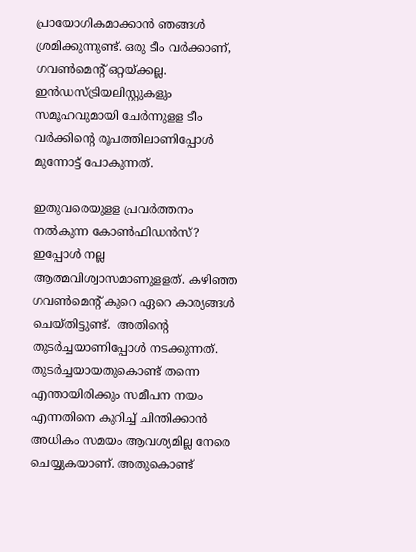പ്രായോഗികമാക്കാൻ ഞങ്ങൾ ശ്രമിക്കുന്നുണ്ട്. ഒരു ടീം വർക്കാണ്, ഗവൺമെന്റ് ഒറ്റയ്ക്കല്ല. ഇൻഡസ്ട്രിയലിസ്റ്റുകളും സമൂഹവുമായി ചേർന്നുളള ടീം വർക്കിന്റെ രൂപത്തിലാണിപ്പോൾ മുന്നോട്ട് പോകുന്നത്.

ഇതുവരെയുളള പ്രവർത്തനം നൽകുന്ന കോൺഫിഡൻസ്?
ഇപ്പോൾ നല്ല ആത്മവിശ്വാസമാണുളളത്. കഴിഞ്ഞ ഗവൺമെന്റ് കുറെ ഏറെ കാര്യങ്ങൾ ചെയ്തിട്ടുണ്ട്.  അതിന്റെ തുടർച്ചയാണിപ്പോൾ നടക്കുന്നത്. തുടർച്ചയായതുകൊണ്ട് തന്നെ എന്തായിരിക്കും സമീപന നയം എന്നതിനെ കുറിച്ച് ചിന്തിക്കാൻ അധികം സമയം ആവശ്യമില്ല നേരെ ചെയ്യുകയാണ്. അതുകൊണ്ട്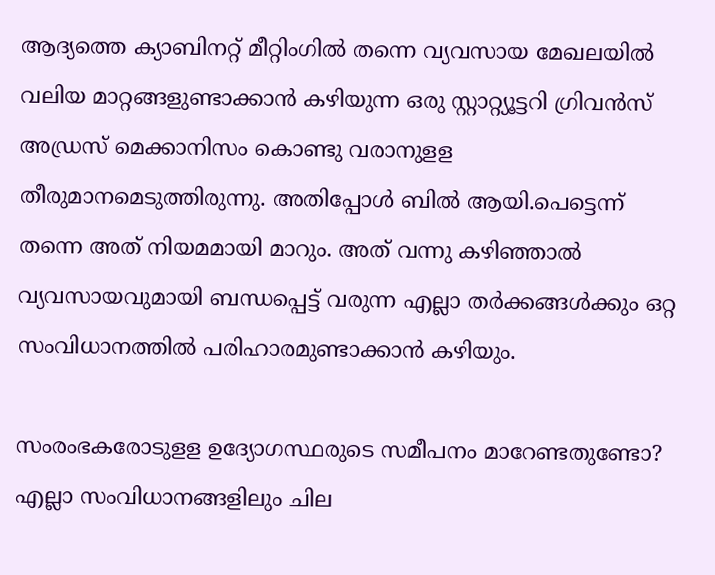ആദ്യത്തെ ക്യാബിനറ്റ് മീറ്റിംഗിൽ തന്നെ വ്യവസായ മേഖലയിൽ വലിയ മാറ്റങ്ങളുണ്ടാക്കാൻ കഴിയുന്ന ഒരു സ്റ്റാറ്റ്യൂട്ടറി ഗ്രിവൻസ് അഡ്രസ് മെക്കാനിസം കൊണ്ടു വരാനുളള തീരുമാനമെടുത്തിരുന്നു. അതിപ്പോൾ ബിൽ ആയി.പെട്ടെന്ന് തന്നെ അത് നിയമമായി മാറും. അത് വന്നു കഴിഞ്ഞാൽ വ്യവസായവുമായി ബന്ധപ്പെട്ട് വരുന്ന എല്ലാ തർക്കങ്ങൾക്കും ഒറ്റ സംവിധാനത്തിൽ പരിഹാരമുണ്ടാക്കാൻ കഴിയും.

സംരംഭകരോടുളള ഉദ്യോഗസ്ഥരുടെ സമീപനം മാറേണ്ടതുണ്ടോ?
എല്ലാ സംവിധാനങ്ങളിലും ചില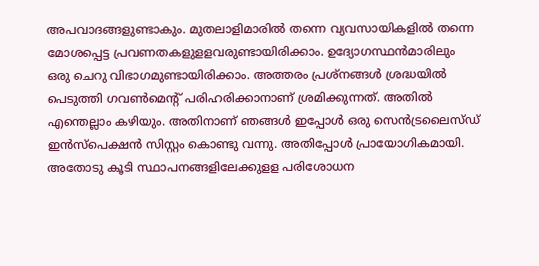അപവാദങ്ങളുണ്ടാകും. മുതലാളിമാരിൽ തന്നെ വ്യവസായികളിൽ തന്നെ മോശപ്പെട്ട പ്രവണതകളുളളവരുണ്ടായിരിക്കാം. ഉദ്യോഗസ്ഥൻമാരിലും ഒരു ചെറു വിഭാഗമുണ്ടായിരിക്കാം. അത്തരം പ്രശ്നങ്ങൾ ശ്രദ്ധയിൽ പെടുത്തി ഗവൺമെന്റ് പരിഹരിക്കാനാണ് ശ്രമിക്കുന്നത്. അതിൽ എന്തെല്ലാം കഴിയും. അതിനാണ് ഞങ്ങൾ ഇപ്പോൾ ഒരു സെൻട്രലൈസ്ഡ് ഇൻസ്പെക്ഷൻ സിസ്റ്റം കൊണ്ടു വന്നു. അതിപ്പോൾ പ്രായോഗികമായി. അതോടു കൂടി സ്ഥാപനങ്ങളിലേക്കുളള പരിശോധന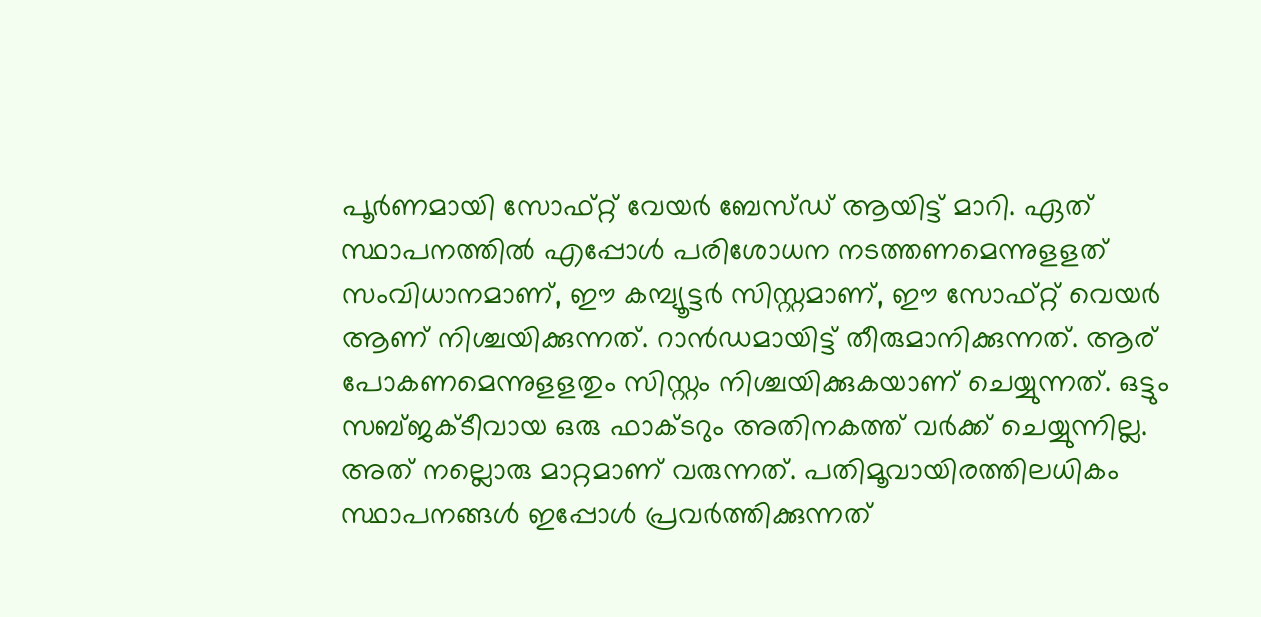പൂർണമായി സോഫ്റ്റ് വേയർ ബേസ്ഡ് ആയിട്ട് മാറി. ഏത് സ്ഥാപനത്തിൽ എപ്പോൾ പരിശോധന നടത്തണമെന്നുളളത് സംവിധാനമാണ്, ഈ കമ്പ്യൂട്ടർ സിസ്റ്റമാണ്, ഈ സോഫ്റ്റ് വെയർ ആണ് നിശ്ചയിക്കുന്നത്. റാൻഡമായിട്ട് തീരുമാനിക്കുന്നത്. ആര് പോകണമെന്നുളളതും സിസ്റ്റം നിശ്ചയിക്കുകയാണ് ചെയ്യുന്നത്. ഒട്ടും സബ്ജക്ടീവായ ഒരു ഫാക്ടറും അതിനകത്ത് വർക്ക് ചെയ്യുന്നില്ല. അത് നല്ലൊരു മാറ്റമാണ് വരുന്നത്. പതിമൂവായിരത്തിലധികം സ്ഥാപനങ്ങൾ ഇപ്പോൾ പ്രവർത്തിക്കുന്നത്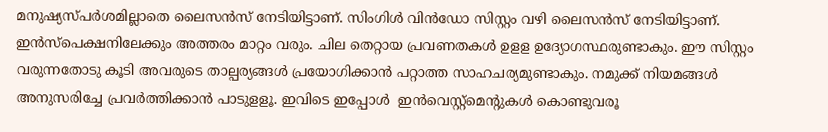മനുഷ്യസ്പർശമില്ലാതെ ലൈസൻസ് നേടിയിട്ടാണ്. സിംഗിൾ വിൻഡോ സിസ്റ്റം വഴി ലൈസൻസ് നേടിയിട്ടാണ്. ഇൻസ്പെക്ഷനിലേക്കും അത്തരം മാറ്റം വരും. ചില തെറ്റായ പ്രവണതകൾ ഉളള ഉദ്യോഗസ്ഥരുണ്ടാകും. ഈ സിസ്റ്റം വരുന്നതോടു കൂടി അവരുടെ താല്പര്യങ്ങൾ പ്രയോഗിക്കാൻ പറ്റാത്ത സാഹചര്യമുണ്ടാകും. നമുക്ക് നിയമങ്ങൾ അനുസരിച്ചേ പ്രവർത്തിക്കാൻ പാടുളളൂ. ഇവിടെ ഇപ്പോൾ  ഇൻവെസ്റ്റ്മെന്റുകൾ കൊണ്ടുവരൂ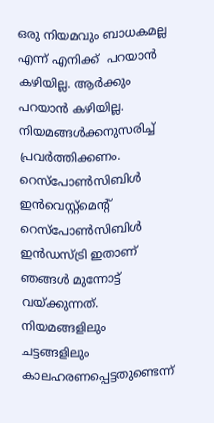ഒരു നിയമവും ബാധകമല്ല എന്ന് എനിക്ക്  പറയാൻ കഴിയില്ല. ആർക്കും പറയാൻ കഴിയില്ല. നിയമങ്ങൾക്കനുസരിച്ച് പ്രവർത്തിക്കണം. റെസ്പോൺസിബിൾ ഇൻവെസ്റ്റ്മെന്റ് റെസ്പോൺസിബിൾ ഇൻഡസ്ട്രി ഇതാണ് ഞങ്ങൾ മുന്നോട്ട് വയ്ക്കുന്നത്. നിയമങ്ങളിലും ചട്ടങ്ങളിലും കാലഹരണപ്പെട്ടതുണ്ടെന്ന്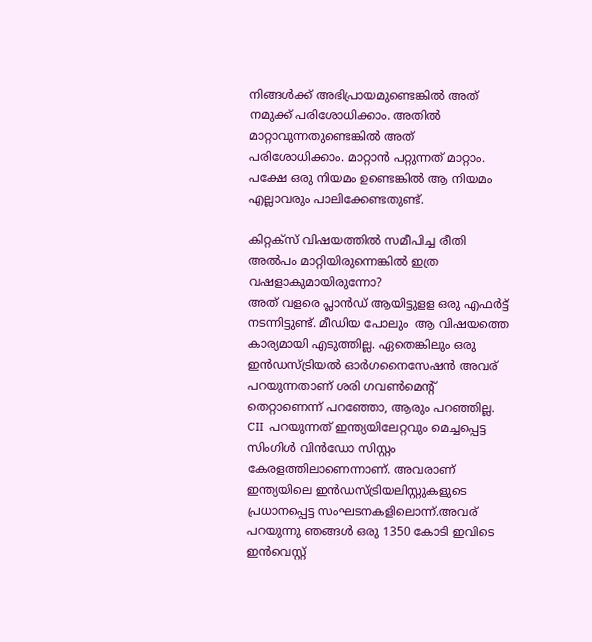നിങ്ങൾക്ക് അഭിപ്രായമുണ്ടെങ്കിൽ അത് നമുക്ക് പരിശോധിക്കാം. അതിൽ മാറ്റാവുന്നതുണ്ടെങ്കിൽ അത് പരിശോധിക്കാം. മാറ്റാൻ പറ്റുന്നത് മാറ്റാം. പക്ഷേ ഒരു നിയമം ഉണ്ടെങ്കിൽ ആ നിയമം എല്ലാവരും പാലിക്കേണ്ടതുണ്ട്.

കിറ്റക്സ് വിഷയത്തിൽ സമീപിച്ച രീതി അൽപം മാറ്റിയിരുന്നെങ്കിൽ ഇത്ര വഷളാകുമായിരുന്നോ?
അത് വളരെ പ്ലാൻഡ് ആയിട്ടുളള ഒരു എഫർട്ട് നടന്നിട്ടുണ്ട്. മീഡിയ പോലും  ആ വിഷയത്തെ കാര്യമായി എടുത്തില്ല. ഏതെങ്കിലും ഒരു ഇൻഡസ്ട്രിയൽ ഓർഗനൈസേഷൻ അവര് പറയുന്നതാണ് ശരി ഗവൺമെന്റ് തെറ്റാണെന്ന് പറഞ്ഞോ, ആരും പറഞ്ഞില്ല. CII  പറയുന്നത് ഇന്ത്യയിലേറ്റവും മെച്ചപ്പെട്ട സിംഗിൾ വിൻഡോ സിസ്റ്റം കേരളത്തിലാണെന്നാണ്. അവരാണ് ഇന്ത്യയിലെ ഇൻഡസ്ട്രിയലിസ്റ്റുകളുടെ പ്രധാനപ്പെട്ട സംഘടനകളിലൊന്ന്.അവര് പറയുന്നു ഞങ്ങൾ ഒരു 1350 കോടി ഇവിടെ ഇൻവെസ്റ്റ്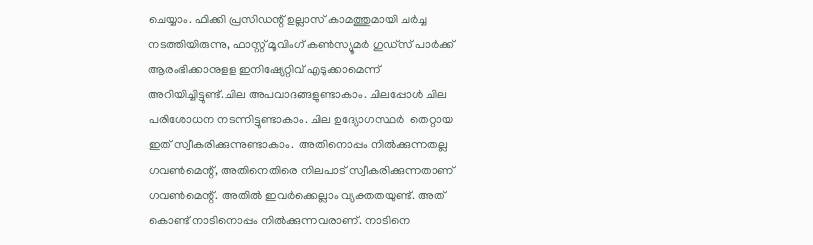ചെയ്യാം. ഫിക്കി പ്രസിഡന്റ് ഉല്ലാസ് കാമത്തുമായി ചർച്ച നടത്തിയിരുന്നു, ഫാസ്റ്റ് മൂവിംഗ് കൺസ്യൂമർ ഗുഡ്സ് പാർക്ക് ആരംഭിക്കാനുളള ഇനിഷ്യേറ്റിവ് എടുക്കാമെന്ന് അറിയിച്ചിട്ടുണ്ട്.ചില അപവാദങ്ങളുണ്ടാകാം. ചിലപ്പോൾ ചില പരിശോധന നടന്നിട്ടുണ്ടാകാം. ചില ഉദ്യോഗസ്ഥർ  തെറ്റായ ഇത് സ്വീകരിക്കുന്നുണ്ടാകാം.  അതിനൊപ്പം നിൽക്കുന്നതല്ല ഗവൺമെന്റ്, അതിനെതിരെ നിലപാട് സ്വീകരിക്കുന്നതാണ് ഗവൺമെന്റ്. അതിൽ ഇവർക്കെല്ലാം വ്യക്തതയുണ്ട്. അത് കൊണ്ട് നാടിനൊപ്പം നിൽക്കുന്നവരാണ്. നാടിനെ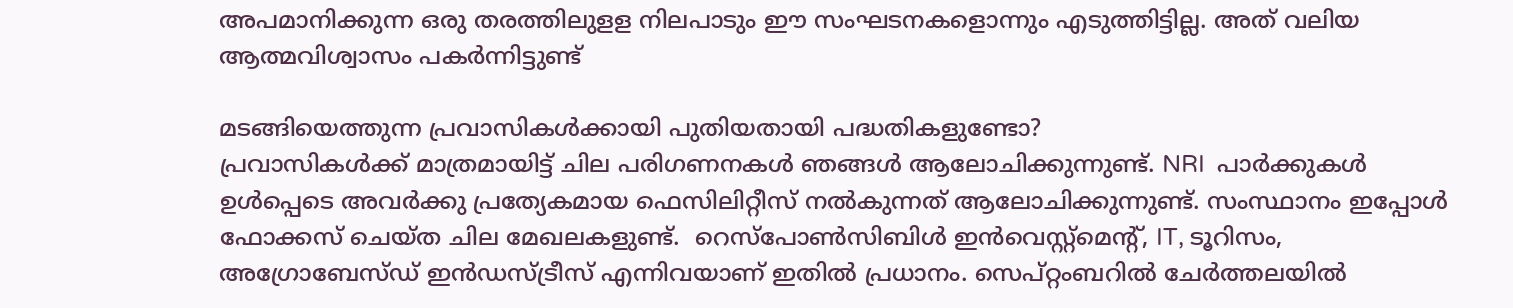അപമാനിക്കുന്ന ഒരു തരത്തിലുളള നിലപാടും ഈ സംഘടനകളൊന്നും എടുത്തിട്ടില്ല. അത് വലിയ ആത്മവിശ്വാസം പകർന്നിട്ടുണ്ട്

മടങ്ങിയെത്തുന്ന പ്രവാസികൾക്കായി പുതിയതായി പദ്ധതികളുണ്ടോ?
പ്രവാസികൾക്ക് മാത്രമായിട്ട് ചില പരിഗണനകൾ ഞങ്ങൾ ‍ആലോചിക്കുന്നുണ്ട്. NRI  പാർക്കുകൾ ഉൾപ്പെടെ അവർക്കു പ്രത്യേകമായ ഫെസിലിറ്റീസ് നൽകുന്നത് ആലോചിക്കുന്നുണ്ട്. സംസ്ഥാനം ഇപ്പോൾ ഫോക്കസ് ചെയ്ത ചില മേഖലകളുണ്ട്.  റെസ്പോൺസിബിൾ ഇൻവെസ്റ്റ്മെന്റ്, IT, ടൂറിസം, അഗ്രോബേസ്ഡ് ഇൻഡസ്ട്രീസ് എന്നിവയാണ് ഇതിൽ പ്രധാനം. സെപ്റ്റംബറിൽ ചേർത്തലയിൽ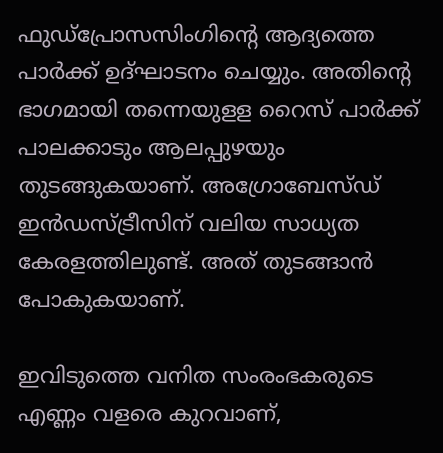ഫുഡ്പ്രോസസിംഗിന്റെ ആദ്യത്തെ പാർക്ക് ഉദ്ഘാടനം ചെയ്യും. അതിന്റെ ഭാഗമായി തന്നെയുളള റൈസ് പാർക്ക് പാലക്കാടും ആലപ്പുഴയും തുടങ്ങുകയാണ്. അഗ്രോബേസ്ഡ് ഇൻഡസ്ട്രീസിന് വലിയ സാധ്യത കേരളത്തിലുണ്ട്. അത് തുടങ്ങാൻ പോകുകയാണ്.

ഇവിടുത്തെ വനിത സംരംഭകരുടെ എണ്ണം വളരെ കുറവാണ്,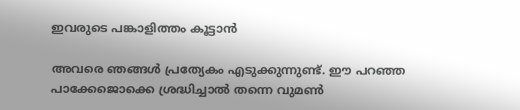ഇവരുടെ പങ്കാളിത്തം കൂട്ടാൻ

അവരെ ഞങ്ങൾ പ്രത്യേകം എടുക്കുന്നുണ്ട്. ഈ പറഞ്ഞ പാക്കേജൊക്കെ ശ്രദ്ധിച്ചാൽ തന്നെ വുമൺ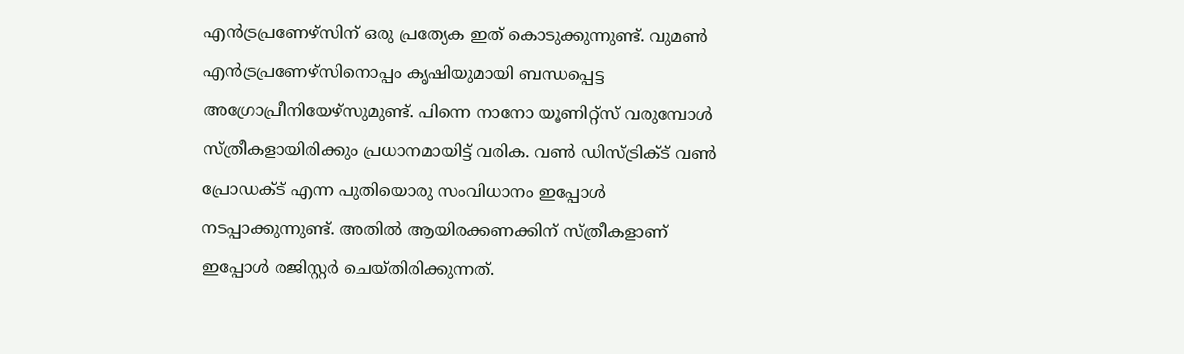എൻട്രപ്രണേഴ്സിന് ഒരു പ്രത്യേക ഇത് കൊടുക്കുന്നുണ്ട്. വുമൺ എൻട്രപ്രണേഴ്സിനൊപ്പം കൃഷിയുമായി ബന്ധപ്പെട്ട അഗ്രോപ്രീനിയേഴ്സുമുണ്ട്. പിന്നെ നാനോ യൂണിറ്റ്സ് വരുമ്പോൾ
സ്ത്രീകളായിരിക്കും പ്രധാനമായിട്ട് വരിക. വൺ ഡിസ്ട്രിക്ട് വൺ പ്രോഡക്ട് എന്ന പുതിയൊരു സംവിധാനം ഇപ്പോൾ നടപ്പാക്കുന്നുണ്ട്. അതിൽ ആയിരക്കണക്കിന് സ്ത്രീകളാണ് ഇപ്പോൾ രജിസ്റ്റർ ചെയ്തിരിക്കുന്നത്.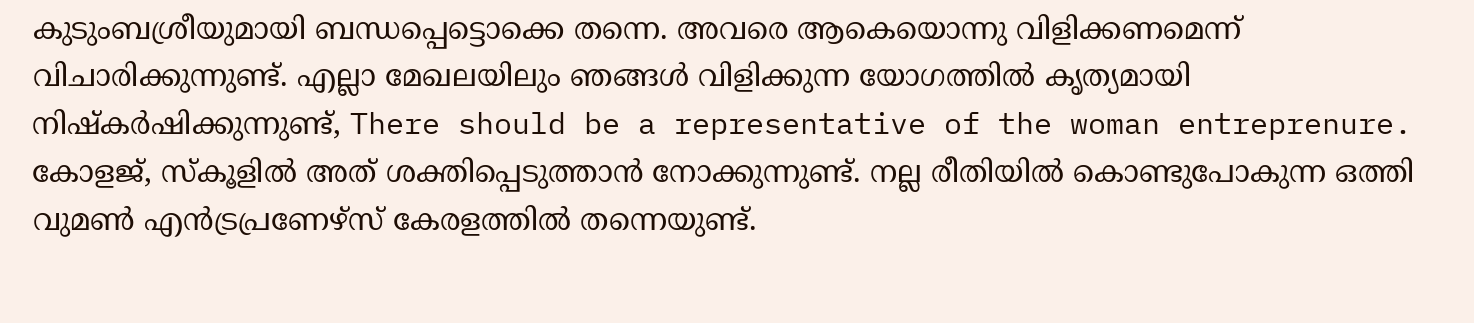കുടുംബശ്രീയുമായി ബന്ധപ്പെട്ടൊക്കെ തന്നെ. അവരെ ആകെയൊന്നു വിളിക്കണമെന്ന് വിചാരിക്കുന്നുണ്ട്. എല്ലാ മേഖലയിലും ‍ഞങ്ങൾ വിളിക്കുന്ന യോഗത്തിൽ കൃത്യമായി നിഷ്കർഷിക്കുന്നുണ്ട്, There should be a representative of the woman entreprenure. കോളജ്, സ്കൂളിൽ അത് ശക്തിപ്പെടുത്താൻ നോക്കുന്നുണ്ട്. നല്ല രീതിയിൽ കൊണ്ടുപോകുന്ന ഒത്തി വുമൺ എൻട്രപ്രണേഴ്സ് കേരളത്തിൽ തന്നെയുണ്ട്.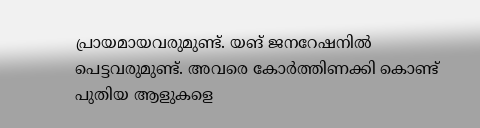പ്രായമായവരുമുണ്ട്. യങ് ജനറേഷനിൽ‌ പെട്ടവരുമുണ്ട്. അവരെ കോർത്തിണക്കി കൊണ്ട് പുതിയ ആളുകളെ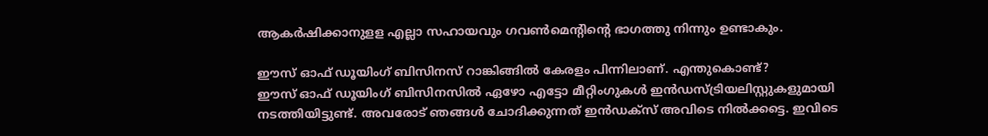ആകർഷിക്കാനുളള എല്ലാ സഹായവും ഗവൺമെന്റിന്റെ ഭാഗത്തു നിന്നും ഉണ്ടാകും.

ഈസ് ഓഫ് ഡൂയിംഗ് ബിസിനസ് റാങ്കിങ്ങിൽ കേരളം പിന്നിലാണ്. എന്തുകൊണ്ട്?
ഈസ് ഓഫ് ഡൂയിംഗ് ബിസിനസിൽ ഏഴോ എട്ടോ മീറ്റിംഗുകൾ ഇൻഡസ്ട്രിയലിസ്റ്റുകളുമായി നടത്തിയിട്ടുണ്ട്. അവരോട് ഞങ്ങൾ ചോദിക്കുന്നത് ഇൻഡക്സ് അവിടെ നിൽക്കട്ടെ. ഇവിടെ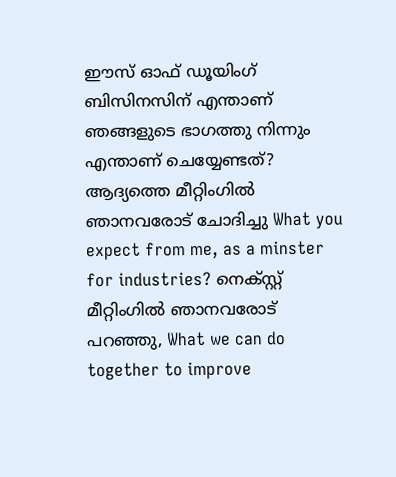ഈസ് ഓഫ് ഡൂയിംഗ് ബിസിനസിന് എന്താണ് ഞങ്ങളുടെ ഭാഗത്തു നിന്നും എന്താണ് ചെയ്യേണ്ടത്? ആദ്യത്തെ മീറ്റിംഗിൽ ഞാനവരോട് ചോദിച്ചു What you expect from me, as a minster for industries? നെക്സ്റ്റ് മീറ്റിംഗിൽ ഞാനവരോട് പറഞ്ഞു, What we can do together to improve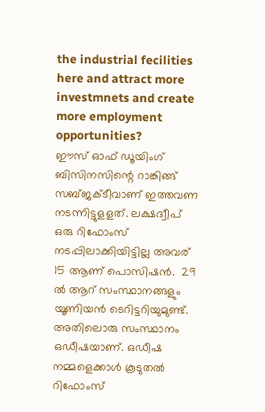the industrial fecilities here and attract more investmnets and create more employment opportunities?
ഈസ് ഓഫ് ഡൂയിംഗ് ബിസിനസിന്റെ റാങ്കിങ്ങ് സബ്ജക്ടീവാണ് ഇത്തവണ നടന്നിട്ടുളളത്. ലക്ഷദ്വീപ് ഒരു റിഫോംസ് നടപ്പിലാക്കിയിട്ടില്ല അവര് 15 ആണ് പൊസിഷൻ.  29 ൽ ആറ് സംസ്ഥാനങ്ങളും യൂണിയൻ ടെറിട്ടറിയുമുണ്ട്. അതിലൊരു സംസ്ഥാനം ഒഡീഷയാണ്. ഒഡീഷ നമ്മളെക്കാൾ കൂടുതൽ റിഫോംസ്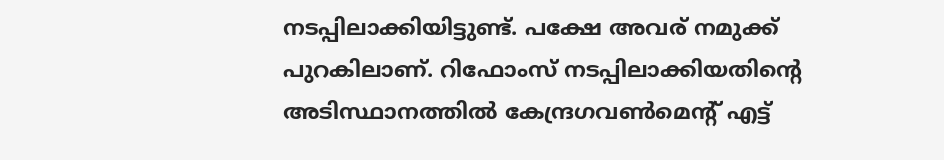നടപ്പിലാക്കിയിട്ടുണ്ട്. പക്ഷേ അവര് നമുക്ക് പുറകിലാണ്. റിഫോംസ് നടപ്പിലാക്കിയതിന്റെ അടിസ്ഥാനത്തിൽ കേന്ദ്രഗവൺമെന്റ് എട്ട്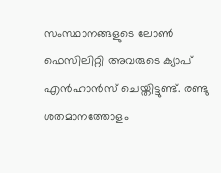സംസ്ഥാനങ്ങളുടെ ലോൺ ഫെസിലിറ്റി അവരുടെ ക്യാപ് എൻഹാൻസ് ചെയ്തിട്ടുണ്ട്. രണ്ടു ശതമാനത്തോളം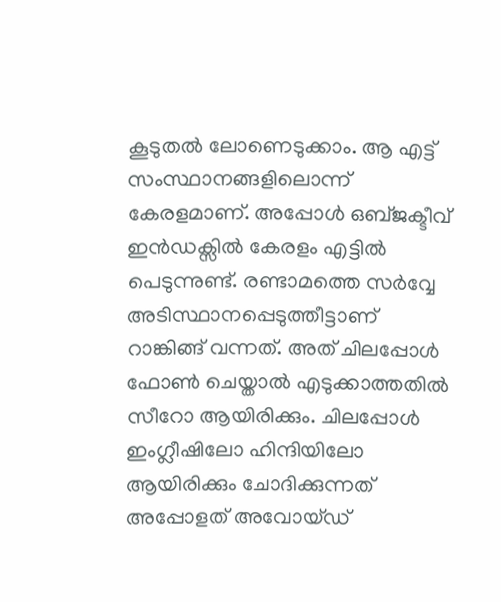കൂടുതൽ ലോണെടുക്കാം. ആ എട്ട് സംസ്ഥാനങ്ങളിലൊന്ന് കേരളമാണ്. അപ്പോൾ ഒബ്ജക്ടീവ് ഇൻഡക്സിൽ കേരളം എട്ടിൽ പെടുന്നുണ്ട്. രണ്ടാമത്തെ സർവ്വേ അടിസ്ഥാനപ്പെടുത്തീട്ടാണ് റാങ്കിങ്ങ് വന്നത്. അത് ചിലപ്പോൾ ഫോൺ ചെയ്താൽ എടുക്കാത്തതിൽ സീറോ ആയിരിക്കും. ചിലപ്പോൾ ഇംഗ്ലീഷിലോ ഹിന്ദിയിലോ ആയിരിക്കും ചോദിക്കുന്നത് അപ്പോളത് അവോയ്ഡ്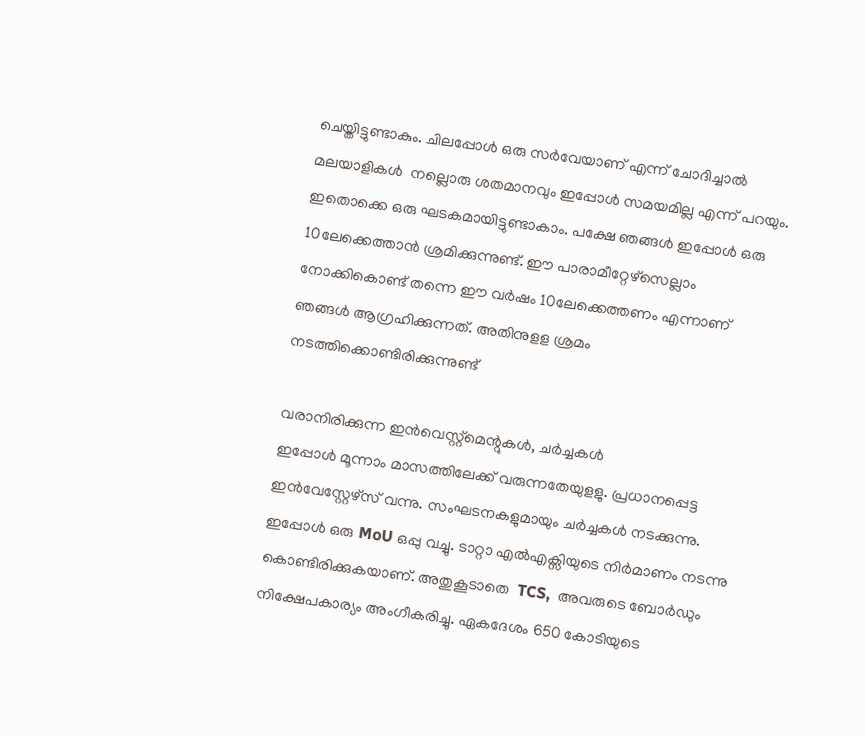ചെയ്തിട്ടുണ്ടാകും. ചിലപ്പോൾ ഒരു സർവേയാണ് എന്ന് ചോദിച്ചാൽ മലയാളികൾ  നല്ലൊരു ശതമാനവും ഇപ്പോൾ സമയമില്ല എന്ന് പറയും. ഇതൊക്കെ ഒരു ഘടകമായിട്ടുണ്ടാകാം. പക്ഷേ ഞങ്ങൾ ഇപ്പോൾ ഒരു 10ലേക്കെത്താൻ ശ്രമിക്കുന്നുണ്ട്. ഈ പാരാമീറ്റേഴ്സെല്ലാം നോക്കികൊണ്ട് തന്നെ ഈ വർഷം 10ലേക്കെത്തണം എന്നാണ് ഞങ്ങൾ ആഗ്രഹിക്കുന്നത്. അതിനുളള ശ്രമം നടത്തിക്കൊണ്ടിരിക്കുന്നുണ്ട്

വരാനിരിക്കുന്ന ഇൻവെസ്റ്റ്മെന്റുകൾ, ചർച്ചകൾ
ഇപ്പോൾ മൂന്നാം മാസത്തിലേക്ക് വരുന്നതേയുളളു. പ്രധാനപ്പെട്ട ഇൻവേസ്റ്റേഴ്സ് വന്നു. സംഘടനകളുമായും ചർച്ചകൾ നടക്കുന്നു. ഇപ്പോൾ ഒരു MoU ഒപ്പു വച്ചു. ടാറ്റാ എൽഎക്സിയുടെ നിർമാണം നടന്നു കൊണ്ടിരിക്കുകയാണ്. അതുകൂടാതെ  TCS,  അവരുടെ ബോർഡും നിക്ഷേപകാര്യം അംഗീകരിച്ചു. ഏകദേശം 650 കോടിയുടെ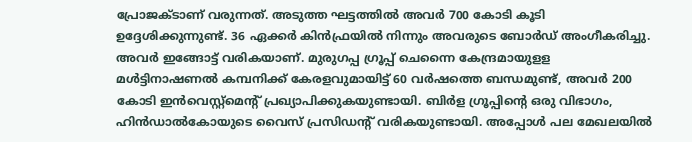പ്രോജക്ടാണ് വരുന്നത്. അടുത്ത ഘട്ടത്തിൽ അവർ 700 കോടി കൂടി ഉദ്ദേശിക്കുന്നുണ്ട്. 36 ഏക്കർ കിൻഫ്രയിൽ‌ നിന്നും അവരുടെ ബോർഡ് അംഗീകരിച്ചു. അവർ ഇങ്ങോട്ട് വരികയാണ്. മുരുഗപ്പ ഗ്രൂപ്പ് ചെന്നൈ കേന്ദ്രമായുളള മൾട്ടിനാഷണൽ‌ കമ്പനിക്ക് കേരളവുമായിട്ട് 60 വർഷത്തെ ബന്ധമുണ്ട്, അവർ‌ 200 കോടി ഇൻവെസ്റ്റ്മെന്റ് പ്രഖ്യാപിക്കുകയുണ്ടായി. ബിർള ഗ്രൂപ്പിന്റെ ഒരു വിഭാഗം, ഹിൻഡാൽകോയുടെ വൈസ് പ്രസിഡന്റ് വരികയുണ്ടായി. അപ്പോൾ‌ പല മേഖലയിൽ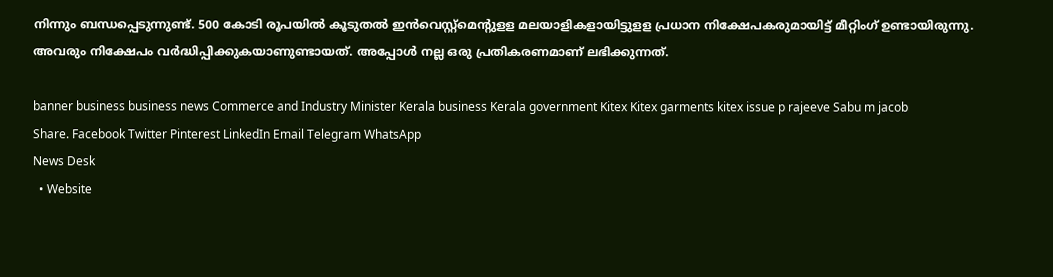നിന്നും ബന്ധപ്പെടുന്നുണ്ട്. 500 കോടി രൂപയിൽ കൂടുതൽ ഇൻവെസ്റ്റ്മെന്റുളള മലയാളികളായിട്ടുളള പ്രധാന നിക്ഷേപകരുമായിട്ട് മീറ്റിംഗ് ഉണ്ടായിരുന്നു. അവരും നിക്ഷേപം വർദ്ധിപ്പിക്കുകയാണുണ്ടായത്. അപ്പോൾ നല്ല ഒരു പ്രതികരണമാണ് ലഭിക്കുന്നത്.

banner business business news Commerce and Industry Minister Kerala business Kerala government Kitex Kitex garments kitex issue p rajeeve Sabu m jacob
Share. Facebook Twitter Pinterest LinkedIn Email Telegram WhatsApp
News Desk
  • Website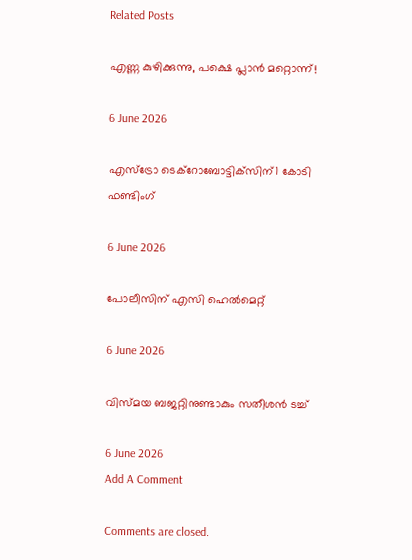Related Posts

എണ്ണ കുഴിക്കുന്നു, പക്ഷെ പ്ലാൻ മറ്റൊന്ന്!

6 June 2026

എസ്‌ട്രോ ടെക്റോബോട്ടിക്‌സിന്1 കോടി ഫണ്ടിംഗ്

6 June 2026

പോലീസിന് എസി ഹെൽമെറ്റ്

6 June 2026

വിസ്മയ ബജറ്റിനുണ്ടാകും സതീശൻ ടച്ച്

6 June 2026
Add A Comment

Comments are closed.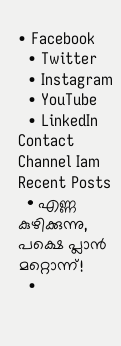• Facebook
  • Twitter
  • Instagram
  • YouTube
  • LinkedIn
Contact Channel Iam
Recent Posts
  • എണ്ണ കുഴിക്കുന്നു, പക്ഷെ പ്ലാൻ മറ്റൊന്ന്!
  •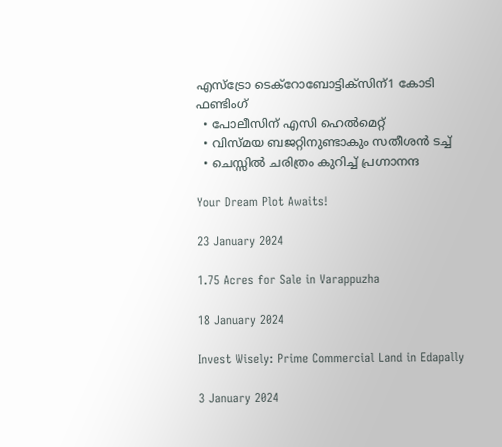എസ്‌ട്രോ ടെക്റോബോട്ടിക്‌സിന്1 കോടി ഫണ്ടിംഗ്
  • പോലീസിന് എസി ഹെൽമെറ്റ്
  • വിസ്മയ ബജറ്റിനുണ്ടാകും സതീശൻ ടച്ച്
  • ചെസ്സിൽ ചരിത്രം കുറിച്ച് പ്രഗ്നാനന്ദ

Your Dream Plot Awaits!

23 January 2024

1.75 Acres for Sale in Varappuzha

18 January 2024

Invest Wisely: Prime Commercial Land in Edapally

3 January 2024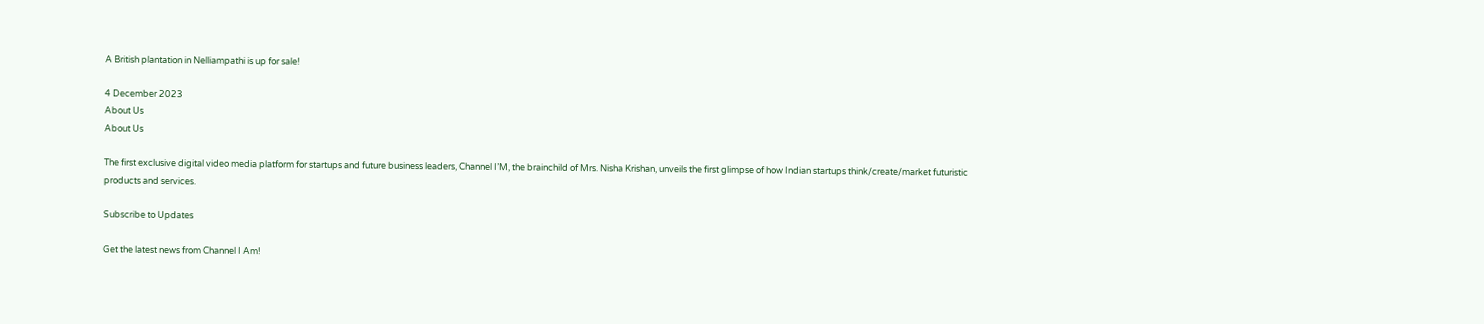A British plantation in Nelliampathi is up for sale!

4 December 2023
About Us
About Us

The first exclusive digital video media platform for startups and future business leaders, Channel I’M, the brainchild of Mrs. Nisha Krishan, unveils the first glimpse of how Indian startups think/create/market futuristic products and services.

Subscribe to Updates

Get the latest news from Channel I Am!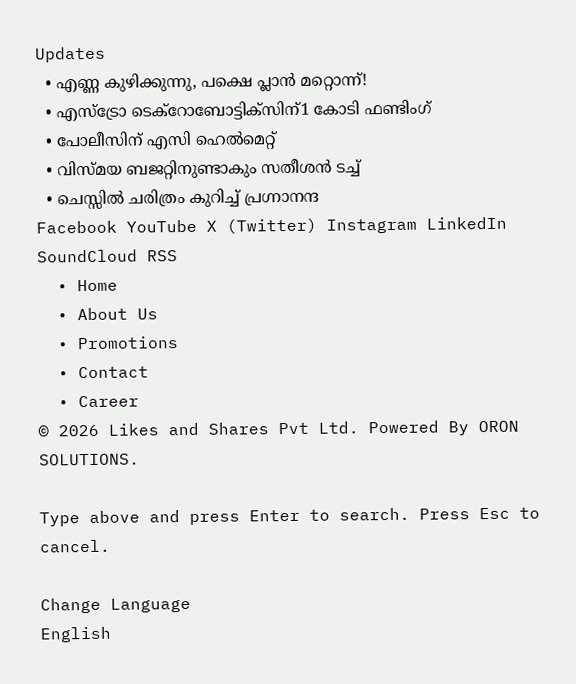Updates
  • എണ്ണ കുഴിക്കുന്നു, പക്ഷെ പ്ലാൻ മറ്റൊന്ന്!
  • എസ്‌ട്രോ ടെക്റോബോട്ടിക്‌സിന്1 കോടി ഫണ്ടിംഗ്
  • പോലീസിന് എസി ഹെൽമെറ്റ്
  • വിസ്മയ ബജറ്റിനുണ്ടാകും സതീശൻ ടച്ച്
  • ചെസ്സിൽ ചരിത്രം കുറിച്ച് പ്രഗ്നാനന്ദ
Facebook YouTube X (Twitter) Instagram LinkedIn SoundCloud RSS
  • Home
  • About Us
  • Promotions
  • Contact
  • Career
© 2026 Likes and Shares Pvt Ltd. Powered By ORON SOLUTIONS.

Type above and press Enter to search. Press Esc to cancel.

Change Language
English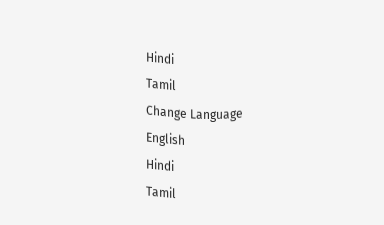Hindi
Tamil
Change Language
English
Hindi
Tamil